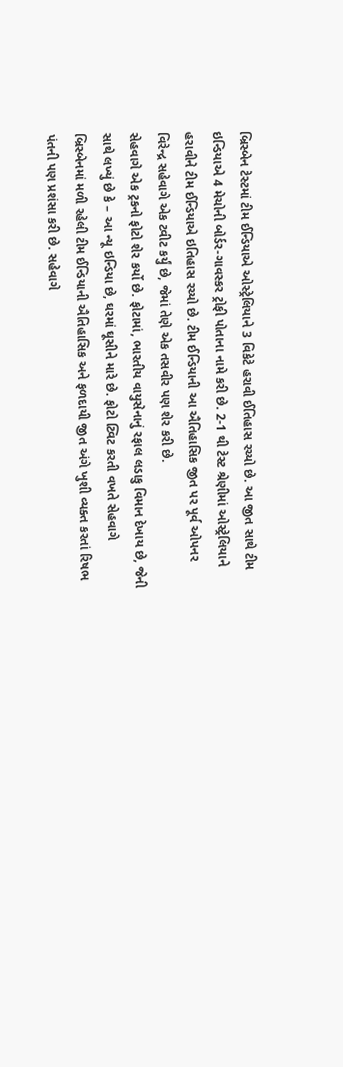બ્રિસ્બેન ટેસ્ટમાં ટીમ ઈન્ડિયાએ ઓસ્ટ્રેલિયાને 3 વિકેટે હરાવી ઈતિહાસ રચ્યો છે. આ જીત સાથે ટીમ ઇન્ડિયાએ 4 મેચોની બોર્ડર-ગાવસ્કર ટ્રોફી પોતાના નામે કરી છે. 2-1 થી ટેસ્ટ શ્રેણીમાં ઓસ્ટ્રેલિયાને હરાવીને ટીમ ઈન્ડિયાએ ઇતિહાસ રચ્યો છે. ટીમ ઈન્ડિયાની આ ઐતિહાસિક જીત પર પૂર્વ ઓપનર વિરેન્દ્ર સહેવાગે એક ટ્વીટ કર્યું છે, જેમાં તેણે એક તસવીર પણ શેર કરી છે.
સેહવાગે એક ટ્રકનો ફોટો શેર કર્યો છે. ફોટામાં, ભારતીય વાયુસેનાનું રફાલ લડાકુ વિમાન દેખાય છે, જેની સાથે લખ્યું છે કે – આ ન્યૂ ઇન્ડિયા છે, ઘરમાં ઘૂસીને મારે છે. ફોટો ટ્વિટ કરતી વખતે સેહવાગે બ્રિસ્બેનમાં મળી રહેલી ટીમ ઈન્ડિયાની ઐતિહાસિક અને ફળદાયી જીત અંગે ખુશી વ્યક્ત કરતાં રિષભ પંતની પણ પ્રશંસા કરી છે. સહેવાગે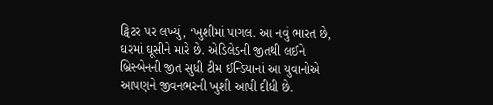ટ્વિટર પર લખ્યું, ‘ખુશીમાં પાગલ. આ નવું ભારત છે, ઘરમાં ઘૂસીને મારે છે. એડિલેડની જીતથી લઈને બ્રિસ્બેનની જીત સુધી ટીમ ઈન્ડિયાનાં આ યુવાનોએ આપણને જીવનભરની ખુશી આપી દીધી છે.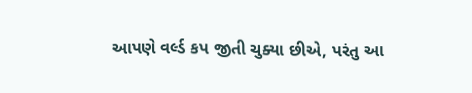આપણે વર્લ્ડ કપ જીતી ચુક્યા છીએ, પરંતુ આ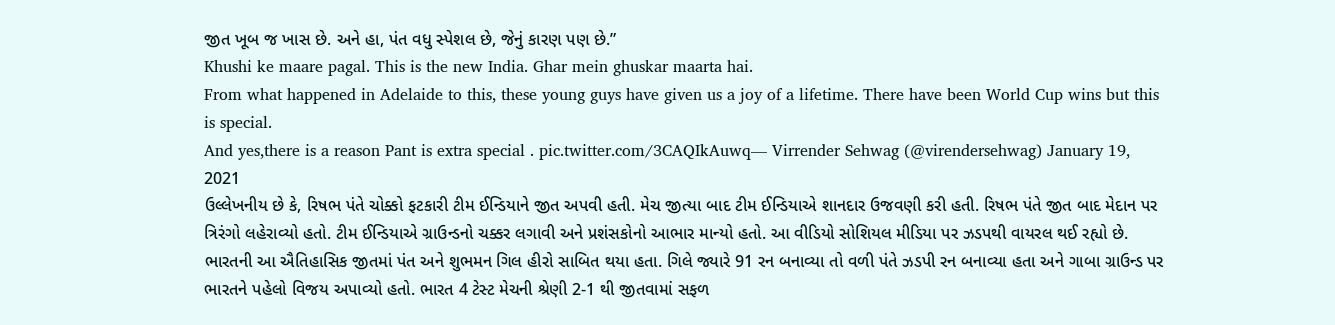જીત ખૂબ જ ખાસ છે. અને હા, પંત વધુ સ્પેશલ છે, જેનું કારણ પણ છે.”
Khushi ke maare pagal. This is the new India. Ghar mein ghuskar maarta hai.
From what happened in Adelaide to this, these young guys have given us a joy of a lifetime. There have been World Cup wins but this is special.
And yes,there is a reason Pant is extra special . pic.twitter.com/3CAQIkAuwq— Virrender Sehwag (@virendersehwag) January 19, 2021
ઉલ્લેખનીય છે કે, રિષભ પંતે ચોક્કો ફટકારી ટીમ ઈન્ડિયાને જીત અપવી હતી. મેચ જીત્યા બાદ ટીમ ઈન્ડિયાએ શાનદાર ઉજવણી કરી હતી. રિષભ પંતે જીત બાદ મેદાન પર ત્રિરંગો લહેરાવ્યો હતો. ટીમ ઈન્ડિયાએ ગ્રાઉન્ડનો ચક્કર લગાવી અને પ્રશંસકોનો આભાર માન્યો હતો. આ વીડિયો સોશિયલ મીડિયા પર ઝડપથી વાયરલ થઈ રહ્યો છે. ભારતની આ ઐતિહાસિક જીતમાં પંત અને શુભમન ગિલ હીરો સાબિત થયા હતા. ગિલે જ્યારે 91 રન બનાવ્યા તો વળી પંતે ઝડપી રન બનાવ્યા હતા અને ગાબા ગ્રાઉન્ડ પર ભારતને પહેલો વિજય અપાવ્યો હતો. ભારત 4 ટેસ્ટ મેચની શ્રેણી 2-1 થી જીતવામાં સફળ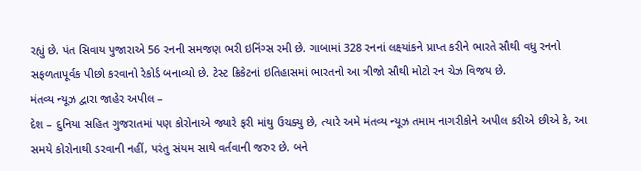રહ્યું છે. પંત સિવાય પુજારાએ 56 રનની સમજણ ભરી ઇનિંગ્સ રમી છે. ગાબામાં 328 રનનાં લક્ષ્યાંકને પ્રાપ્ત કરીને ભારતે સૌથી વધુ રનનો સફળતાપૂર્વક પીછો કરવાનો રેકોર્ડ બનાવ્યો છે. ટેસ્ટ ક્રિકેટનાં ઇતિહાસમાં ભારતનો આ ત્રીજો સૌથી મોટો રન ચેઝ વિજય છે.
મંતવ્ય ન્યૂઝ દ્વારા જાહેર અપીલ –
દેશ – દુનિયા સહિત ગુજરાતમાં પણ કોરોનાએ જ્યારે ફરી માંથુ ઉચક્યુ છે, ત્યારે અમે મંતવ્ય ન્યૂઝ તમામ નાગરીકોને અપીલ કરીએ છીએ કે, આ સમયે કોરોનાથી ડરવાની નહીં, પરંતુ સંયમ સાથે વર્તવાની જરુર છે. બને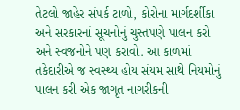તેટલો જાહેર સંપર્ક ટાળો, કોરોના માર્ગદર્શીકા અને સરકારનાં સૂચનોનું ચુસ્તપણે પાલન કરો અને સ્વજનોને પણ કરાવો. આ કાળમાં તકેદારીએ જ સ્વસ્થ્ય હોય સંયમ સાથે નિયમોનું પાલન કરી એક જાગૃત નાગરીકની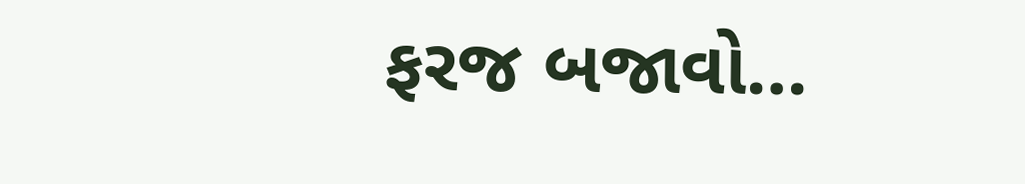ફરજ બજાવો…